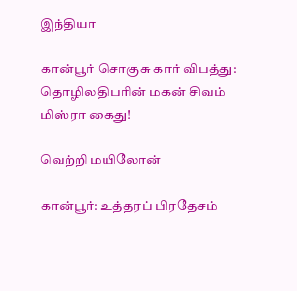இந்தியா

கான்பூர் சொகுசு கார் விபத்து: தொழிலதிபரின் மகன் சிவம் மிஸ்ரா கைது!

வெற்றி மயிலோன்

கான்பூர்: உத்தரப் பிரதேசம்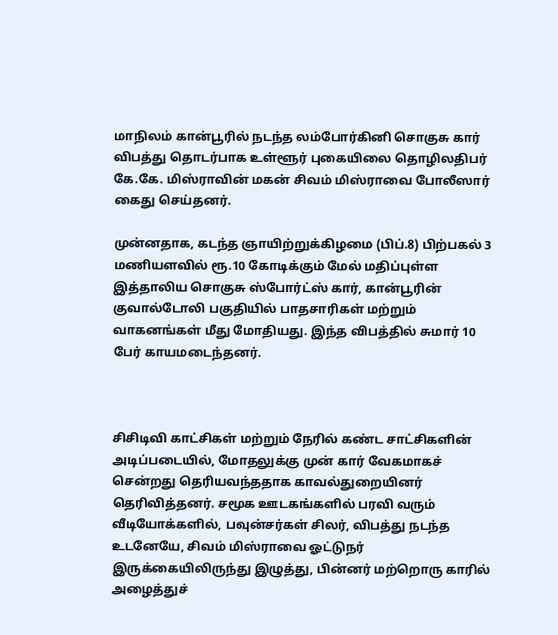மாநிலம் கான்பூரில் நடந்த லம்போர்கினி சொகுசு கார் விபத்து தொடர்பாக உள்ளூர் புகையிலை தொழிலதிபர் கே.கே. மிஸ்ராவின் மகன் சிவம் மிஸ்ராவை போலீஸார் கைது செய்தனர்.

முன்னதாக, கடந்த ஞாயிற்றுக்கிழமை (பிப்.8) பிற்பகல் 3 மணியளவில் ரூ.10 கோடிக்கும் மேல் மதிப்புள்ள இத்தாலிய சொகுசு ஸ்போர்ட்ஸ் கார், கான்பூரின் குவால்டோலி பகுதியில் பாதசாரிகள் மற்றும் வாகனங்கள் மீது மோதியது. இந்த விபத்தில் சுமார் 10 பேர் காயமடைந்தனர்.



சிசிடிவி காட்சிகள் மற்றும் நேரில் கண்ட சாட்சிகளின் அடிப்படையில், மோதலுக்கு முன் கார் வேகமாகச் சென்றது தெரியவந்ததாக காவல்துறையினர் தெரிவித்தனர். சமூக ஊடகங்களில் பரவி வரும் வீடியோக்களில், பவுன்சர்கள் சிலர், விபத்து நடந்த உடனேயே, சிவம் மிஸ்ராவை ஓட்டுநர் இருக்கையிலிருந்து இழுத்து, பின்னர் மற்றொரு காரில் அழைத்துச்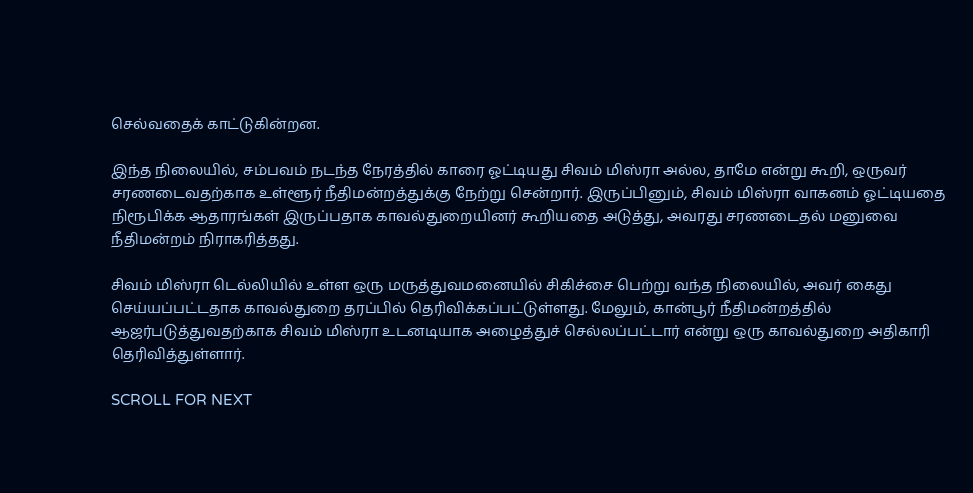செல்வதைக் காட்டுகின்றன.

இந்த நிலையில், சம்பவம் நடந்த நேரத்தில் காரை ஓட்டியது சிவம் மிஸ்ரா அல்ல, தாமே என்று கூறி, ஒருவர் சரணடைவதற்காக உள்ளூர் நீதிமன்றத்துக்கு நேற்று சென்றார். இருப்பினும், சிவம் மிஸ்ரா வாகனம் ஓட்டியதை நிரூபிக்க ஆதாரங்கள் இருப்பதாக காவல்துறையினர் கூறியதை அடுத்து, அவரது சரணடைதல் மனுவை நீதிமன்றம் நிராகரித்தது.

சிவம் மிஸ்ரா டெல்லியில் உள்ள ஒரு மருத்துவமனையில் சிகிச்சை பெற்று வந்த நிலையில், அவர் கைது செய்யப்பட்டதாக காவல்துறை தரப்பில் தெரிவிக்கப்பட்டுள்ளது. மேலும், கான்பூர் நீதிமன்றத்தில் ஆஜர்படுத்துவதற்காக சிவம் மிஸ்ரா உடனடியாக அழைத்துச் செல்லப்பட்டார் என்று ஒரு காவல்துறை அதிகாரி தெரிவித்துள்ளார்.

SCROLL FOR NEXT